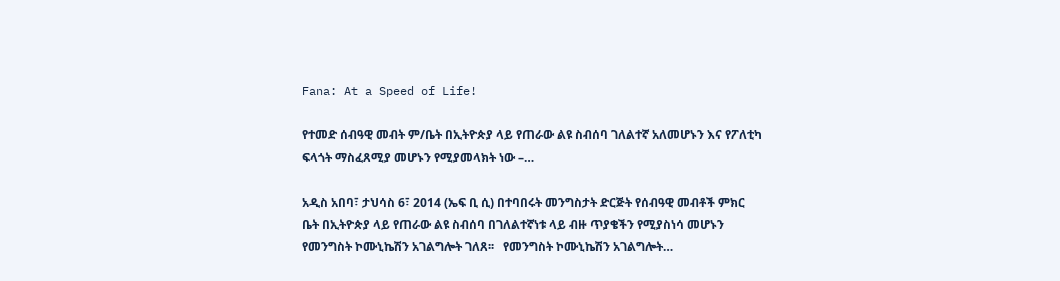Fana: At a Speed of Life!

የተመድ ሰብዓዊ መብት ም/ቤት በኢትዮጵያ ላይ የጠራው ልዩ ስብሰባ ገለልተኛ አለመሆኑን እና የፖለቲካ ፍላጎት ማስፈጸሚያ መሆኑን የሚያመላክት ነው –…

አዲስ አበባ፣ ታህሳስ 6፣ 2014 (ኤፍ ቢ ሲ) በተባበሩት መንግስታት ድርጅት የሰብዓዊ መብቶች ምክር ቤት በኢትዮጵያ ላይ የጠራው ልዩ ስብሰባ በገለልተኛነቱ ላይ ብዙ ጥያቄችን የሚያስነሳ መሆኑን የመንግስት ኮሙኒኬሽን አገልግሎት ገለጸ፡፡   የመንግስት ኮሙኒኬሽን አገልግሎት…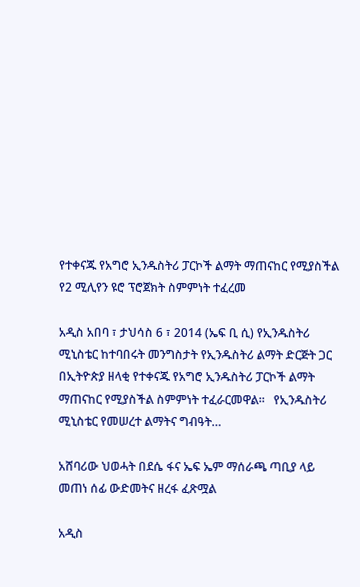የተቀናጁ የአግሮ ኢንዱስትሪ ፓርኮች ልማት ማጠናከር የሚያስችል የ2 ሚሊየን ዩሮ ፕሮጀክት ስምምነት ተፈረመ

አዲስ አበባ ፣ ታህሳስ 6 ፣ 2014 (ኤፍ ቢ ሲ) የኢንዱስትሪ ሚኒስቴር ከተባበሩት መንግስታት የኢንዱስትሪ ልማት ድርጅት ጋር በኢትዮጵያ ዘላቂ የተቀናጁ የአግሮ ኢንዱስትሪ ፓርኮች ልማት ማጠናከር የሚያስችል ስምምነት ተፈራርመዋል።   የኢንዱስትሪ ሚኒስቴር የመሠረተ ልማትና ግብዓት…

አሸባሪው ህወሓት በደሴ ፋና ኤፍ ኤም ማሰራጫ ጣቢያ ላይ መጠነ ሰፊ ውድመትና ዘረፋ ፈጽሟል

አዲስ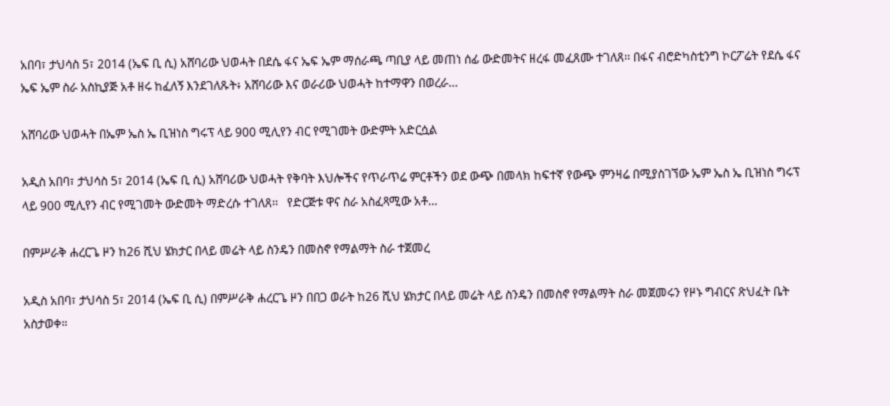አበባ፣ ታህሳስ 5፣ 2014 (ኤፍ ቢ ሲ) አሸባሪው ህወሓት በደሴ ፋና ኤፍ ኤም ማሰራጫ ጣቢያ ላይ መጠነ ሰፊ ውድመትና ዘረፋ መፈጸሙ ተገለጸ፡፡ በፋና ብሮድካስቲንግ ኮርፖሬት የደሴ ፋና ኤፍ ኤም ስራ አስኪያጅ አቶ ዘሩ ከፈለኝ እንደገለጹት፥ አሸባሪው እና ወራሪው ህወሓት ከተማዋን በወረራ…

አሸባሪው ህወሓት በኤም ኤስ ኤ ቢዝነስ ግሩፕ ላይ 900 ሚሊየን ብር የሚገመት ውድምት አድርሷል

አዲስ አበባ፣ ታህሳስ 5፣ 2014 (ኤፍ ቢ ሲ) አሸባሪው ህወሓት የቅባት እህሎችና የጥራጥሬ ምርቶችን ወደ ውጭ በመላክ ከፍተኛ የውጭ ምንዛሬ በሚያስገኘው ኤም ኤስ ኤ ቢዝነስ ግሩፕ ላይ 900 ሚሊየን ብር የሚገመት ውድመት ማድረሱ ተገለጸ፡፡   የድርጅቱ ዋና ስራ አስፈጻሚው አቶ…

በምሥራቅ ሐረርጌ ዞን ከ26 ሺህ ሄክታር በላይ መሬት ላይ ስንዴን በመስኖ የማልማት ስራ ተጀመረ

አዲስ አበባ፣ ታህሳስ 5፣ 2014 (ኤፍ ቢ ሲ) በምሥራቅ ሐረርጌ ዞን በበጋ ወራት ከ26 ሺህ ሄክታር በላይ መሬት ላይ ስንዴን በመስኖ የማልማት ስራ መጀመሩን የዞኑ ግብርና ጽህፈት ቤት አስታወቀ።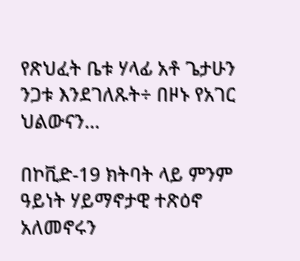የጽህፈት ቤቱ ሃላፊ አቶ ጌታሁን ንጋቱ እንደገለጹት÷ በዞኑ የአገር ህልውናን…

በኮቪድ-19 ክትባት ላይ ምንም ዓይነት ሃይማኖታዊ ተጽዕኖ አለመኖሩን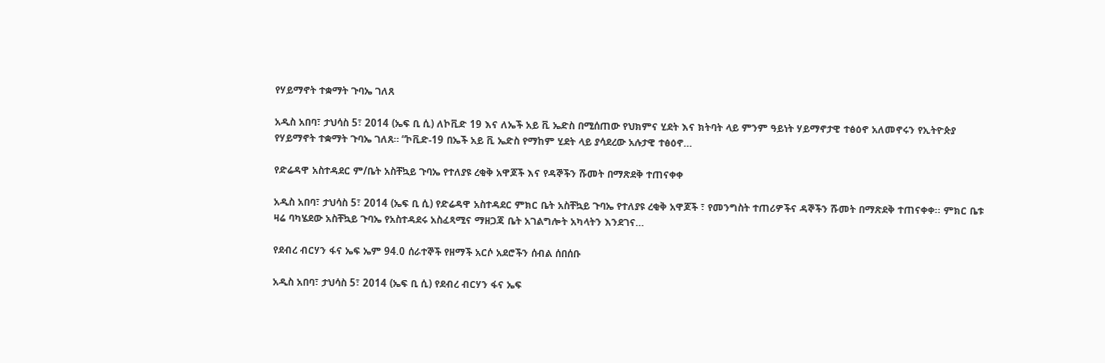የሃይማኖት ተቋማት ጉባኤ ገለጸ

አዲስ አበባ፣ ታህሳስ 5፣ 2014 (ኤፍ ቢ ሲ) ለኮቪድ 19 እና ለኤች አይ ቪ ኤድስ በሚሰጠው የህክምና ሂደት እና ክትባት ላይ ምንም ዓይነት ሃይማኖታዊ ተፅዕኖ አለመኖሩን የኢትዮጵያ የሃይማኖት ተቋማት ጉባኤ ገለጸ። “ኮቪድ-19 በኤች አይ ቪ ኤድስ የማከም ሂደት ላይ ያሳደረው አሉታዊ ተፅዕኖ…

የድሬዳዋ አስተዳደር ም/ቤት አስቸኳይ ጉባኤ የተለያዩ ረቂቅ አዋጆች እና የዳኞችን ሹመት በማጽደቅ ተጠናቀቀ

አዲስ አበባ፣ ታህሳስ 5፣ 2014 (ኤፍ ቢ ሲ) የድሬዳዋ አስተዳደር ምክር ቤት አስቸኳይ ጉባኤ የተለያዩ ረቂቅ አዋጆች ፣ የመንግስት ተጠሪዎችና ዳኞችን ሹመት በማጽደቅ ተጠናቀቀ፡፡ ምክር ቤቱ ዛሬ ባካሄደው አስቸኳይ ጉባኤ የአስተዳደሩ አስፈጻሚና ማዘጋጃ ቤት አገልግሎት አካላትን እንደገና…

የደብረ ብርሃን ፋና ኤፍ ኤም 94.0 ሰራተኞች የዘማች አርሶ አደሮችን ሰብል ሰበሰቡ

አዲስ አበባ፣ ታህሳስ 5፣ 2014 (ኤፍ ቢ ሲ) የደብረ ብርሃን ፋና ኤፍ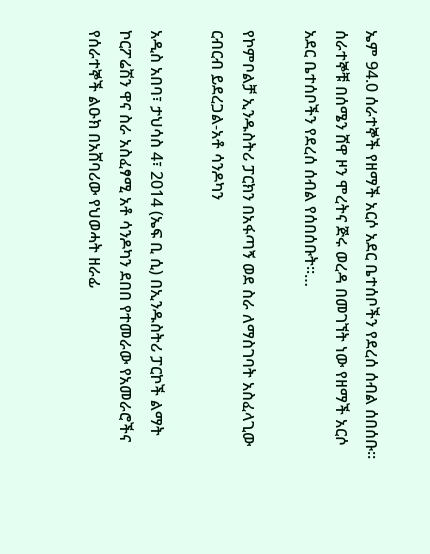ኤም 94.0 ሰራተኞች የዘማች አርሶ አደር ቤተሰቦችን የደረሰ ሰብል ሰበሰቡ።   ሰራተኞቹ በሰሜን ሸዋ ዞን ሞረትና ጅሩ ወረዳ በመገኘት ነው የዘማች አርሶ አደር ቤተሰቦችን የደረሰ ሰብል የሰበሰቡት፡፡…

የኮምቦልቻ ኢንዱስትሪ ፓርክን በአፋጣኝ ወደ ስራ ለማስገባት አስፈላጊው ርብርብ ይደረጋል-አቶ ሳንዶካን

አዲስ አበባ፣ ታህሳስ 4፣ 2014 (ኤፍ ቢ ሲ) በኢንዱስትሪ ፓርኮች ልማት ኮርፖሬሽን ዋና ስራ አስፈፃሚ አቶ ሳንዶካን ደበበ የተመራው የአመራሮችና የሰራተኞች ልዑክ በአሸባሪው የህወሓት ዘራፊ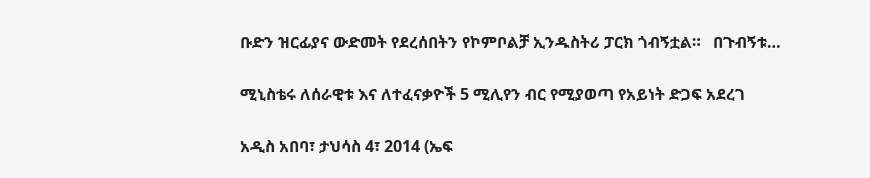ቡድን ዝርፊያና ውድመት የደረሰበትን የኮምቦልቻ ኢንዱስትሪ ፓርክ ጎብኝቷል።   በጉብኝቱ…

ሚኒስቴሩ ለሰራዊቱ እና ለተፈናቃዮች 5 ሚሊየን ብር የሚያወጣ የአይነት ድጋፍ አደረገ

አዲስ አበባ፣ ታህሳስ 4፣ 2014 (ኤፍ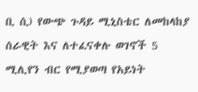ቢ ሲ) የውጭ ጉዳይ ሚኒስቴር ለመከላከያ ሰራዊት እና ለተፈናቀሉ ወገኖች 5 ሚሊየን ብር የሚያወጣ የአይነት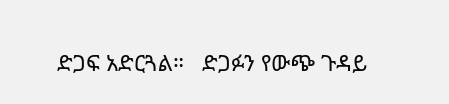ድጋፍ አድርጓል።   ድጋፉን የውጭ ጉዳይ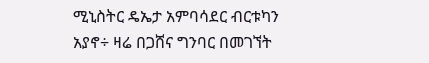ሚኒስትር ዴኤታ አምባሳደር ብርቱካን አያኖ÷ ዛሬ በጋሸና ግንባር በመገኘት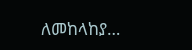ለመከላከያ…